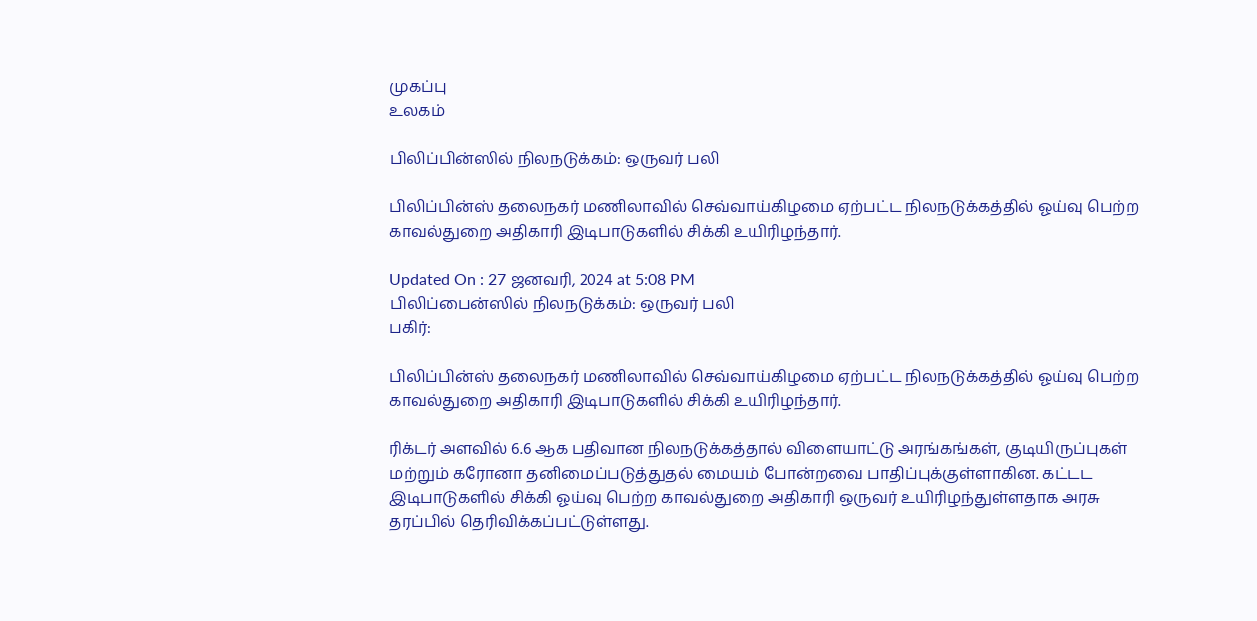முகப்பு
உலகம்

பிலிப்பின்ஸில் நிலநடுக்கம்: ஒருவர் பலி

பிலிப்பின்ஸ் தலைநகர் மணிலாவில் செவ்வாய்கிழமை ஏற்பட்ட நிலநடுக்கத்தில் ஓய்வு பெற்ற காவல்துறை அதிகாரி இடிபாடுகளில் சிக்கி உயிரிழந்தார்.

Updated On : 27 ஜனவரி, 2024 at 5:08 PM
பிலிப்பைன்ஸில் நிலநடுக்கம்: ஒருவர் பலி
பகிர்:

பிலிப்பின்ஸ் தலைநகர் மணிலாவில் செவ்வாய்கிழமை ஏற்பட்ட நிலநடுக்கத்தில் ஓய்வு பெற்ற காவல்துறை அதிகாரி இடிபாடுகளில் சிக்கி உயிரிழந்தார்.

ரிக்டர் அளவில் 6.6 ஆக பதிவான நிலநடுக்கத்தால் விளையாட்டு அரங்கங்கள், குடியிருப்புகள் மற்றும் கரோனா தனிமைப்படுத்துதல் மையம் போன்றவை பாதிப்புக்குள்ளாகின. கட்டட இடிபாடுகளில் சிக்கி ஓய்வு பெற்ற காவல்துறை அதிகாரி ஒருவர் உயிரிழந்துள்ளதாக அரசு தரப்பில் தெரிவிக்கப்பட்டுள்ளது.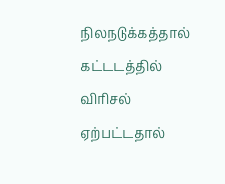நிலநடுக்கத்தால் கட்டடத்தில் விரிசல் ஏற்பட்டதால்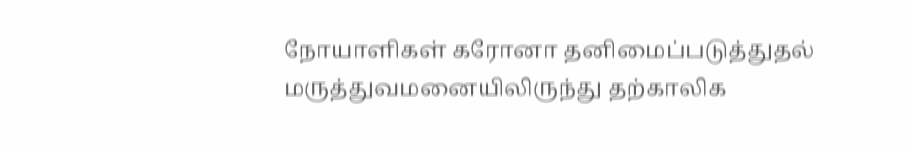நோயாளிகள் கரோனா தனிமைப்படுத்துதல் மருத்துவமனையிலிருந்து தற்காலிக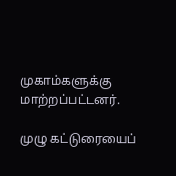முகாம்களுக்கு மாற்றப்பட்டனர்.

முழு கட்டுரையைப்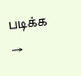படிக்க →